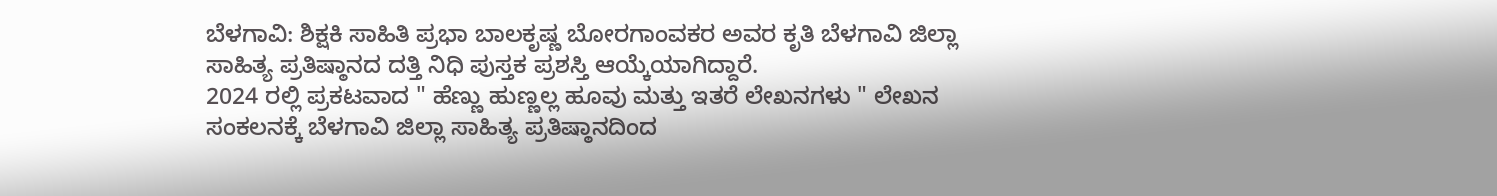ಬೆಳಗಾವಿ: ಶಿಕ್ಷಕಿ ಸಾಹಿತಿ ಪ್ರಭಾ ಬಾಲಕೃಷ್ಣ ಬೋರಗಾಂವಕರ ಅವರ ಕೃತಿ ಬೆಳಗಾವಿ ಜಿಲ್ಲಾ ಸಾಹಿತ್ಯ ಪ್ರತಿಷ್ಠಾನದ ದತ್ತಿ ನಿಧಿ ಪುಸ್ತಕ ಪ್ರಶಸ್ತಿ ಆಯ್ಕೆಯಾಗಿದ್ದಾರೆ.
2024 ರಲ್ಲಿ ಪ್ರಕಟವಾದ " ಹೆಣ್ಣು ಹುಣ್ಣಲ್ಲ ಹೂವು ಮತ್ತು ಇತರೆ ಲೇಖನಗಳು " ಲೇಖನ ಸಂಕಲನಕ್ಕೆ ಬೆಳಗಾವಿ ಜಿಲ್ಲಾ ಸಾಹಿತ್ಯ ಪ್ರತಿಷ್ಠಾನದಿಂದ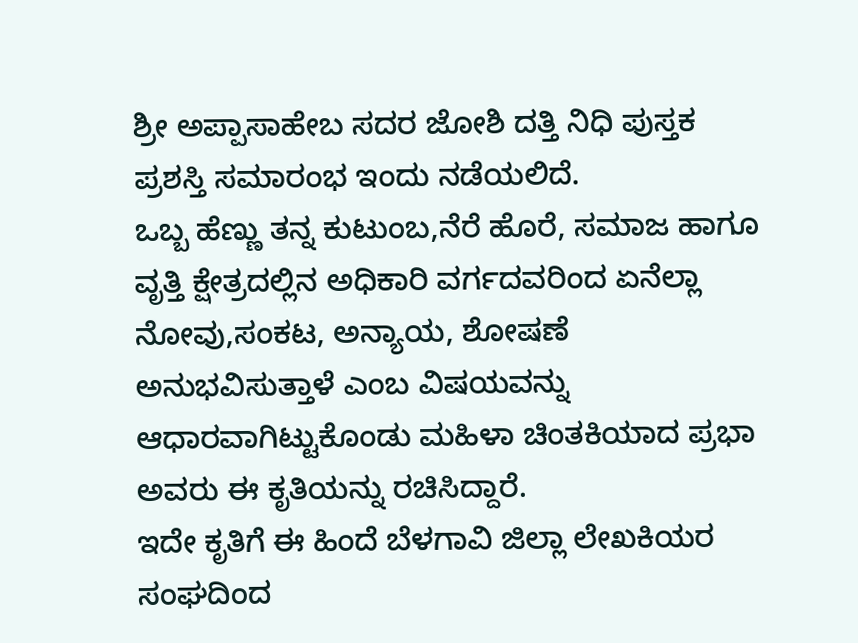ಶ್ರೀ ಅಪ್ಪಾಸಾಹೇಬ ಸದರ ಜೋಶಿ ದತ್ತಿ ನಿಧಿ ಪುಸ್ತಕ ಪ್ರಶಸ್ತಿ ಸಮಾರಂಭ ಇಂದು ನಡೆಯಲಿದೆ.
ಒಬ್ಬ ಹೆಣ್ಣು ತನ್ನ ಕುಟುಂಬ,ನೆರೆ ಹೊರೆ, ಸಮಾಜ ಹಾಗೂ ವೃತ್ತಿ ಕ್ಷೇತ್ರದಲ್ಲಿನ ಅಧಿಕಾರಿ ವರ್ಗದವರಿಂದ ಏನೆಲ್ಲಾ ನೋವು,ಸಂಕಟ, ಅನ್ಯಾಯ, ಶೋಷಣೆ ಅನುಭವಿಸುತ್ತಾಳೆ ಎಂಬ ವಿಷಯವನ್ನು ಆಧಾರವಾಗಿಟ್ಟುಕೊಂಡು ಮಹಿಳಾ ಚಿಂತಕಿಯಾದ ಪ್ರಭಾ ಅವರು ಈ ಕೃತಿಯನ್ನು ರಚಿಸಿದ್ದಾರೆ.
ಇದೇ ಕೃತಿಗೆ ಈ ಹಿಂದೆ ಬೆಳಗಾವಿ ಜಿಲ್ಲಾ ಲೇಖಕಿಯರ ಸಂಘದಿಂದ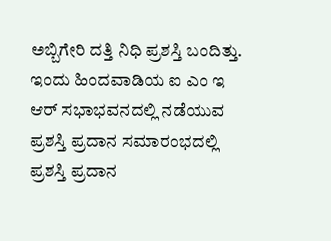ಅಬ್ಬಿಗೇರಿ ದತ್ತಿ ನಿಧಿ ಪ್ರಶಸ್ತಿ ಬಂದಿತ್ತು. ಇಂದು ಹಿಂದವಾಡಿಯ ಐ ಎಂ ಇ ಆರ್ ಸಭಾಭವನದಲ್ಲಿ ನಡೆಯುವ ಪ್ರಶಸ್ತಿ ಪ್ರದಾನ ಸಮಾರಂಭದಲ್ಲಿ ಪ್ರಶಸ್ತಿ ಪ್ರದಾನ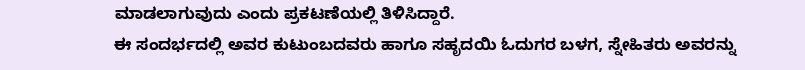ಮಾಡಲಾಗುವುದು ಎಂದು ಪ್ರಕಟಣೆಯಲ್ಲಿ ತಿಳಿಸಿದ್ದಾರೆ.
ಈ ಸಂದರ್ಭದಲ್ಲಿ ಅವರ ಕುಟುಂಬದವರು ಹಾಗೂ ಸಹೃದಯಿ ಓದುಗರ ಬಳಗ, ಸ್ನೇಹಿತರು ಅವರನ್ನು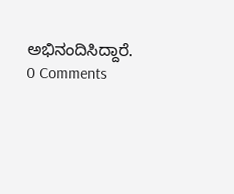ಅಭಿನಂದಿಸಿದ್ದಾರೆ.
0 Comments